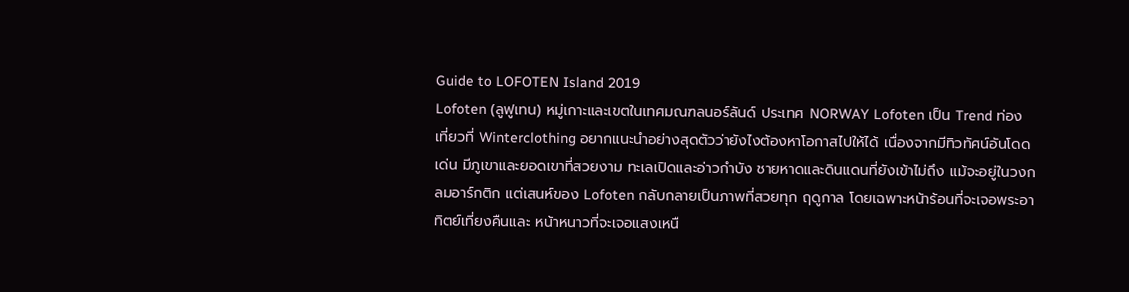Guide to LOFOTEN Island 2019
Lofoten (ลูฟูเทน) หมู่เกาะและเขตในเทศมณฑลนอร์ลันด์ ประเทศ NORWAY Lofoten เป็น Trend ท่องเที่ยวที่ Winterclothing อยากแนะนำอย่างสุดตัวว่ายังไงต้องหาโอกาสไปให้ได้ เนื่องจากมีทิวทัศน์อันโดดเด่น มีภูเขาและยอดเขาที่สวยงาม ทะเลเปิดและอ่าวกำบัง ชายหาดและดินแดนที่ยังเข้าไม่ถึง แม้จะอยู่ในวงกลมอาร์กติก แต่เสนห์ของ Lofoten กลับกลายเป็นภาพที่สวยทุก ฤดูกาล โดยเฉพาะหน้าร้อนที่จะเจอพระอาทิตย์เที่ยงคืนและ หน้าหนาวที่จะเจอแสงเหนื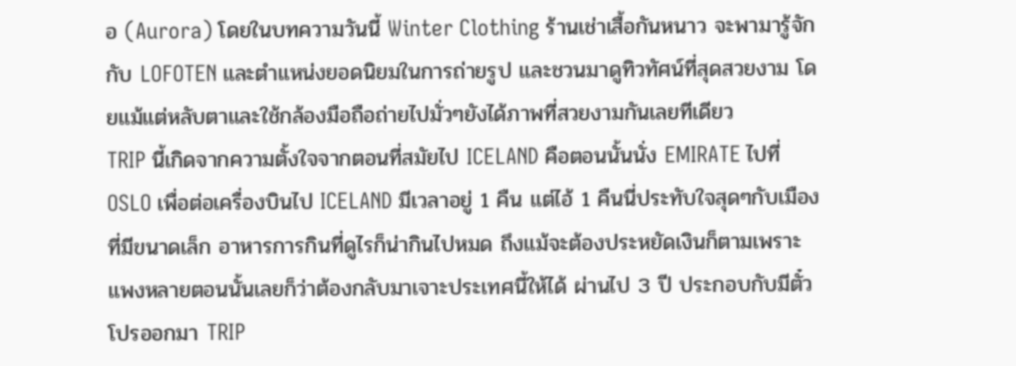อ (Aurora) โดยในบทความวันนี้ Winter Clothing ร้านเช่าเสื้อกันหนาว จะพามารู้จักกับ LOFOTEN และตำแหน่งยอดนิยมในการถ่ายรูป และชวนมาดูทิวทัศน์ที่สุดสวยงาม โดยแม้แต่หลับตาและใช้กล้องมือถือถ่ายไปมั่วๆยังได้ภาพที่สวยงามกันเลยทีเดียว
TRIP นี้เกิดจากความตั้งใจจากตอนที่สมัยไป ICELAND คือตอนนั้นนั่ง EMIRATE ไปที่ OSLO เพื่อต่อเครื่องบินไป ICELAND มีเวลาอยู่ 1 คืน แต่ไอ้ 1 คืนนี่ประทับใจสุดๆกับเมืองที่มีขนาดเล็ก อาหารการกินที่ดูไรก็น่ากินไปหมด ถึงแม้จะต้องประหยัดเงินก็ตามเพราะแพงหลายตอนนั้นเลยก็ว่าต้องกลับมาเจาะประเทศนี้ให้ได้ ผ่านไป 3 ปี ประกอบกับมีตั๋วโปรออกมา TRIP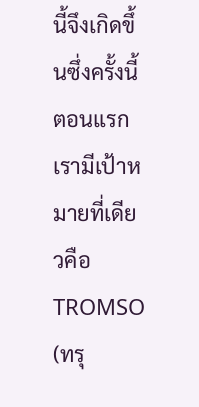นี้จึงเกิดขึ้นซึ่งครั้งนี้ตอนแรกเรามีเป้าหมายที่เดียวคือ TROMSO (ทรุ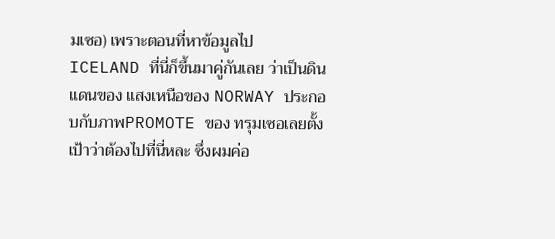มเซอ) เพราะตอนที่หาข้อมูลไป ICELAND ที่นี่ก็ขึ้นมาคู่กันเลย ว่าเป็นดินแดนของ แสงเหนือของ NORWAY ประกอบกับภาพPROMOTE ของ ทรุมเซอเลยตั้งเป้าว่าต้องไปที่นี่หละ ซึ่งผมค่อ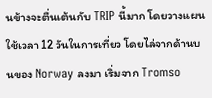นข้างจะตื่นเต้นกับ TRIP นี้มาก โดยวางแผนใช้เวลา 12 วันในการเที่ยว โดยไล่จากด้านบนของ Norway ลงมา เริ่มจาก Tromso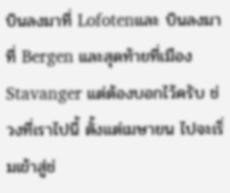บินลงมาที่ Lofotenและ บินลงมาที่ Bergen และสุดท้ายที่เมือง Stavanger แต่ต้องบอกไว้ครับ ช่วงที่เราไปนี้ ตั้งแต่เมษายน ไปจะเริ่มเข้าสู่ช่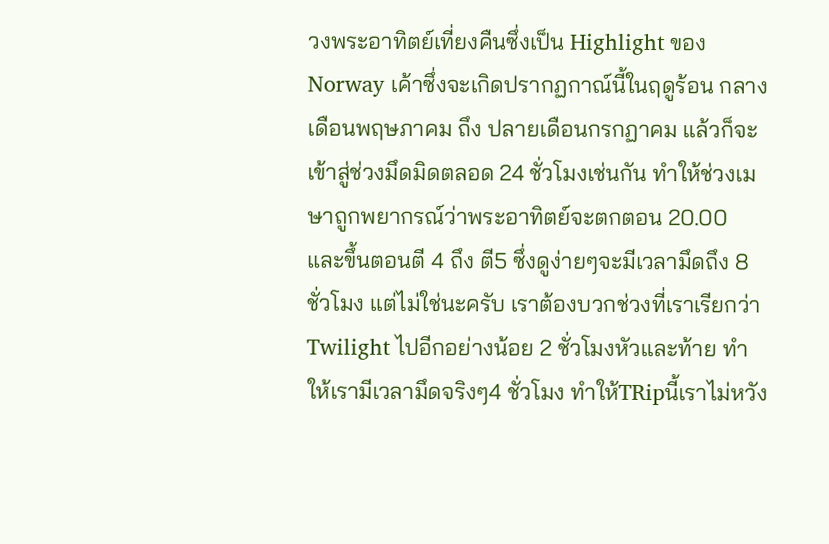วงพระอาทิตย์เที่ยงคืนซึ่งเป็น Highlight ของ Norway เค้าซึ่งจะเกิดปรากฏกาณ์นี้ในฤดูร้อน กลางเดือนพฤษภาคม ถึง ปลายเดือนกรกฏาคม แล้วก็จะเข้าสู่ช่วงมึดมิดตลอด 24 ชั่วโมงเช่นกัน ทำให้ช่วงเมษาถูกพยากรณ์ว่าพระอาทิตย์จะตกตอน 20.00 และขึ้นตอนตี 4 ถึง ตี5 ซึ่งดูง่ายๆจะมีเวลามึดถึง 8 ชั่วโมง แต่ไม่ใช่นะครับ เราต้องบวกช่วงที่เราเรียกว่า Twilight ไปอีกอย่างน้อย 2 ชั่วโมงหัวและท้าย ทำให้เรามีเวลามึดจริงๆ4 ชั่วโมง ทำให้TRipนี้เราไม่หวัง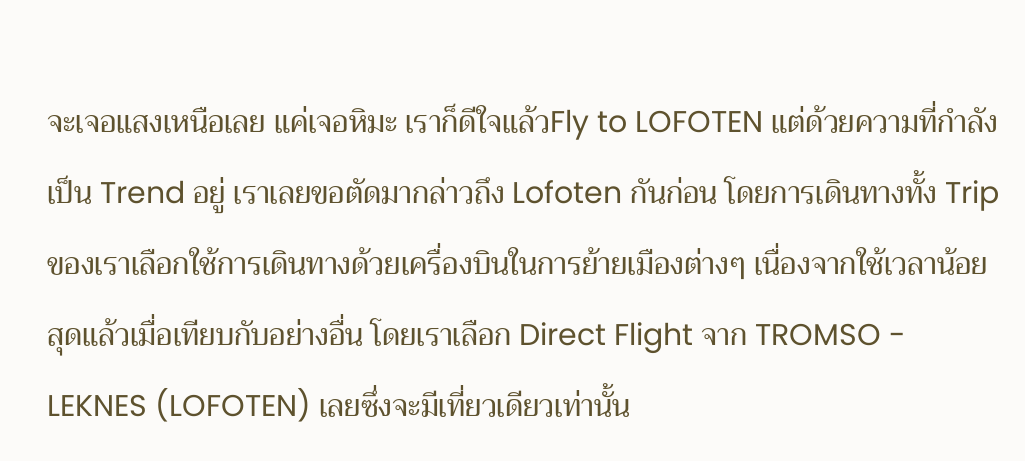จะเจอแสงเหนือเลย แค่เจอหิมะ เราก็ดีใจแล้วFly to LOFOTEN แต่ด้วยความที่กำลังเป็น Trend อยู่ เราเลยขอตัดมากล่าวถึง Lofoten กันก่อน โดยการเดินทางทั้ง Trip ของเราเลือกใช้การเดินทางด้วยเครื่องบินในการย้ายเมืองต่างๆ เนื่องจากใช้เวลาน้อยสุดแล้วเมื่อเทียบกับอย่างอื่น โดยเราเลือก Direct Flight จาก TROMSO - LEKNES (LOFOTEN) เลยซึ่งจะมีเที่ยวเดียวเท่านั้น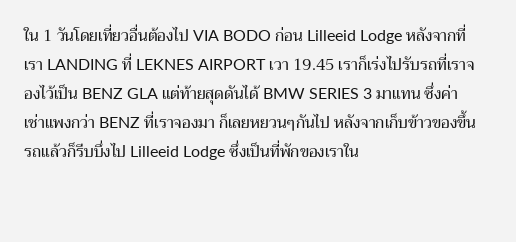ใน 1 วันโดยเที่ยวอื่นต้องไป VIA BODO ก่อน Lilleeid Lodge หลังจากที่เรา LANDING ที่ LEKNES AIRPORT เวา 19.45 เราก็เร่งไปรับรถที่เราจองไว้เป็น BENZ GLA แต่ท้ายสุดดันได้ BMW SERIES 3 มาแทน ซึ่งค่าเช่าแพงกว่า BENZ ที่เราจองมา ก็เลยหยวนๆกันไป หลังจากเก็บข้าวของขึ้นรถแล้วก็รีบบึ่งไป Lilleeid Lodge ซึ่งเป็นที่พักของเราใน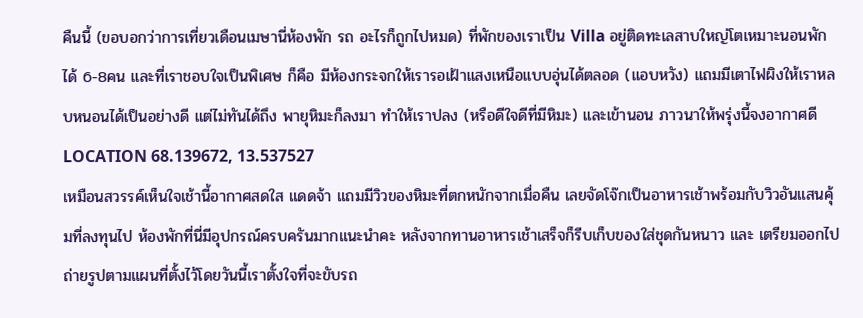คืนนี้ (ขอบอกว่าการเที่ยวเดือนเมษานี่ห้องพัก รถ อะไรก็ถูกไปหมด) ที่พักของเราเป็น Villa อยู่ติดทะเลสาบใหญ่โตเหมาะนอนพักได้ 6-8คน และที่เราชอบใจเป็นพิเศษ ก็คือ มีห้องกระจกให้เรารอเฝ้าแสงเหนือแบบอุ่นได้ตลอด (แอบหวัง) แถมมีเตาไฟผิงให้เราหลบหนอนได้เป็นอย่างดี แต่ไม่ทันได้ถึง พายุหิมะก็ลงมา ทำให้เราปลง (หรือดีใจดีที่มีหิมะ) และเข้านอน ภาวนาให้พรุ่งนี้จงอากาศดี LOCATION 68.139672, 13.537527
เหมือนสวรรค์เห็นใจเช้านี้อากาศสดใส แดดจ้า แถมมีวิวของหิมะที่ตกหนักจากเมื่อคืน เลยจัดโจ๊กเป็นอาหารเช้าพร้อมกับวิวอันแสนคุ้มที่ลงทุนไป ห้องพักที่นี่มีอุปกรณ์ครบครันมากแนะนำคะ หลังจากทานอาหารเช้าเสร็จก็รีบเก็บของใส่ชุดกันหนาว และ เตรียมออกไปถ่ายรูปตามแผนที่ตั้งไว้โดยวันนี้เราตั้งใจที่จะขับรถ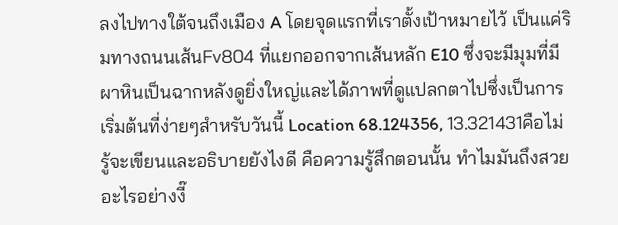ลงไปทางใต้จนถึงเมือง A โดยจุดแรกที่เราตั้งเป้าหมายไว้ เป็นแค่ริมทางถนนเส้นFv804 ที่แยกออกจากเส้นหลัก E10 ซึ่งจะมีมุมที่มีผาหินเป็นฉากหลังดูยิ่งใหญ่และได้ภาพที่ดูแปลกตาไปซึ่งเป็นการเริ่มต้นที่ง่ายๆสำหรับวันนี้ Location 68.124356, 13.321431คือไม่รู้จะเขียนและอธิบายยังไงดี คือความรู้สึกตอนนั้น ทำไมมันถึงสวยอะไรอย่างงี๊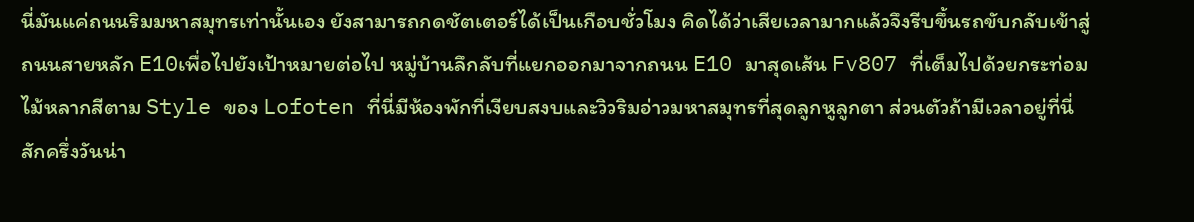นี่มันแค่ถนนริมมหาสมุทรเท่านั้นเอง ยังสามารถกดชัตเตอร์ได้เป็นเกือบชั่วโมง คิดได้ว่าเสียเวลามากแล้วจึงรีบขึ้นรถขับกลับเข้าสู่ถนนสายหลัก E10เพื่อไปยังเป้าหมายต่อไป หมู่บ้านลึกลับที่แยกออกมาจากถนน E10 มาสุดเส้น Fv807 ที่เต็มไปด้วยกระท่อมไม้หลากสีตาม Style ของ Lofoten ที่นี่มีห้องพักที่เงียบสงบและวิวริมอ่าวมหาสมุทรที่สุดลูกหูลูกตา ส่วนตัวถ้ามีเวลาอยู่ที่นี่สักครึ่งวันน่า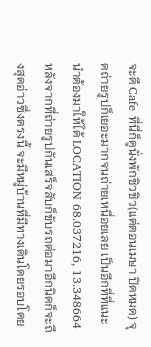จะดี Cafe ที่นี่ก็ดูนั่งพักชิวชิว(แต่ตอนเมษา ปิดหมด) จุดถ่ายรูปก็เยอะมากจนถ่ายเหนื่อยเลย เป็นอีกที่ที่แนะนำต้องมาให้ได้ LOCATION 68.037216, 13.348664หลังจากที่ถ่ายรูปกันเสร็จสับก็ขับรถต่อมาอีกนิดก็จะถึงสุดอ่าวซึ่งตรงนี้ จะมีหมู่บ้านที่มีทางเดินโดยรอบโดย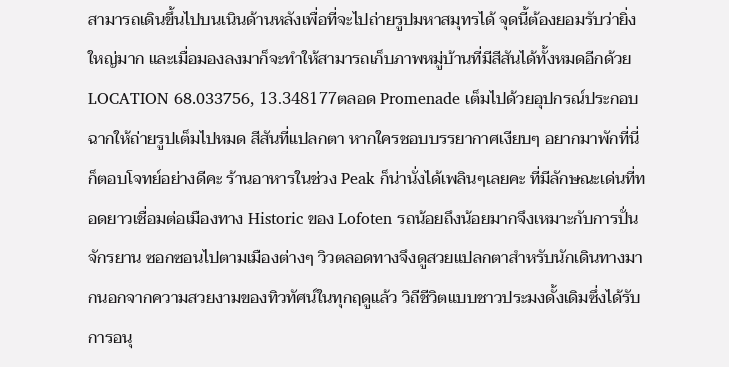สามารถเดินขึ้นไปบนเนินด้านหลังเพื่อที่จะไปถ่ายรูปมหาสมุทรได้ จุดนี้ต้องยอมรับว่ายิ่งใหญ่มาก และเมื่อมองลงมาก็จะทำให้สามารถเก็บภาพหมู่บ้านที่มีสีสันได้ทั้งหมดอีกด้วย LOCATION 68.033756, 13.348177ตลอด Promenade เต็มไปด้วยอุปกรณ์ประกอบฉากให้ถ่ายรูปเต็มไปหมด สีสันที่แปลกตา หากใครชอบบรรยากาศเงียบๆ อยากมาพักที่นี่ก็ตอบโจทย์อย่างดีคะ ร้านอาหารในช่วง Peak ก็น่านั่งได้เพลินๆเลยคะ ที่มีลักษณะเด่นที่ทอดยาวเชื่อมต่อเมืองทาง Historic ของ Lofoten รถน้อยถึงน้อยมากจึงเหมาะกับการปั่นจักรยาน ซอกซอนไปตามเมืองต่างๆ วิวตลอดทางจึงดูสวยแปลกตาสำหรับนักเดินทางมากนอกจากความสวยงามของทิวทัศน์ในทุกฤดูแล้ว วิถีชีวิตแบบชาวประมงดั้งเดิมซึ่งได้รับการอนุ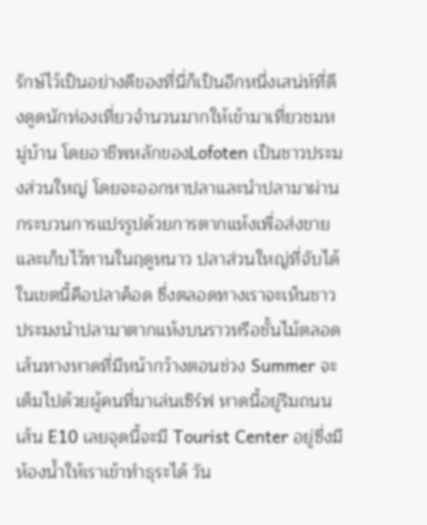รักษ์ไว้เป็นอย่างดีของที่นี่ก็เป็นอีกหนึ่งเสน่ห์ที่ดึงดูดนักท่องเที่ยวจำนวนมากให้เข้ามาเที่ยวชมหมู่บ้าน โดยอาชีพหลักของLofoten เป็นชาวประมงส่วนใหญ่ โดยจะออกหาปลาและนำปลามาผ่านกระบวนการแปรรูปด้วยการตากแห้งเพื่อส่งขายและเก็บไว้ทานในฤดูหนาว ปลาส่วนใหญ่ที่จับได้ในเขตนี้คือปลาค็อด ซึ่งตลอดทางเราจะเห็นชาวประมงนำปลามาตากแห้งบนราวหรือชั้นไม้ตลอดเส้นทางหาดที่มีหน้ากว้างตอนช่วง Summer จะเต็มไปด้วยผู้คนที่มาเล่นเซิร์ฟ หาดนี้อยู่ริมถนนเส้น E10 เลยจุดนี้จะมี Tourist Center อยู่ซึ่งมีห้องน้ำให้เราเข้าทำธุระได้ วัน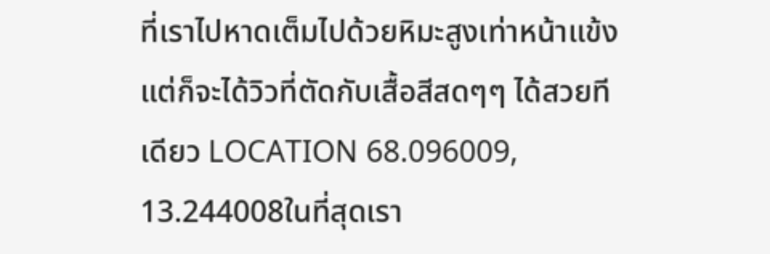ที่เราไปหาดเต็มไปด้วยหิมะสูงเท่าหน้าแข้ง แต่ก็จะได้วิวที่ตัดกับเสื้อสีสดๆๆ ได้สวยทีเดียว LOCATION 68.096009, 13.244008ในที่สุดเรา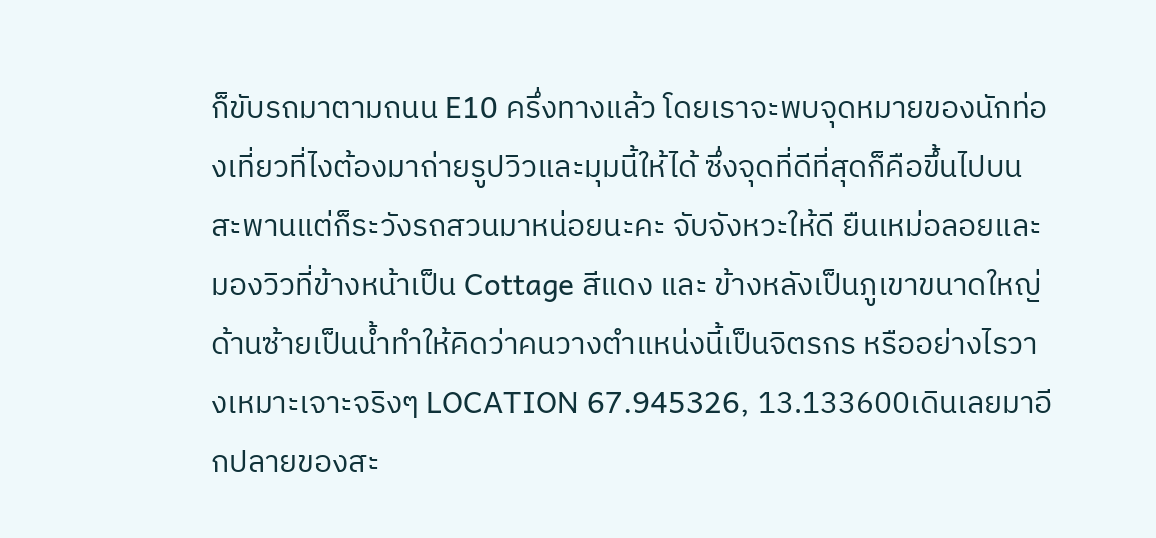ก็ขับรถมาตามถนน E10 ครึ่งทางแล้ว โดยเราจะพบจุดหมายของนักท่องเที่ยวที่ไงต้องมาถ่ายรูปวิวและมุมนี้ให้ได้ ซึ่งจุดที่ดีที่สุดก็คือขึ้นไปบนสะพานแต่ก็ระวังรถสวนมาหน่อยนะคะ จับจังหวะให้ดี ยืนเหม่อลอยและมองวิวที่ข้างหน้าเป็น Cottage สีแดง และ ข้างหลังเป็นภูเขาขนาดใหญ่ ด้านซ้ายเป็นน้ำทำให้คิดว่าคนวางตำแหน่งนี้เป็นจิตรกร หรืออย่างไรวางเหมาะเจาะจริงๆ LOCATION 67.945326, 13.133600เดินเลยมาอีกปลายของสะ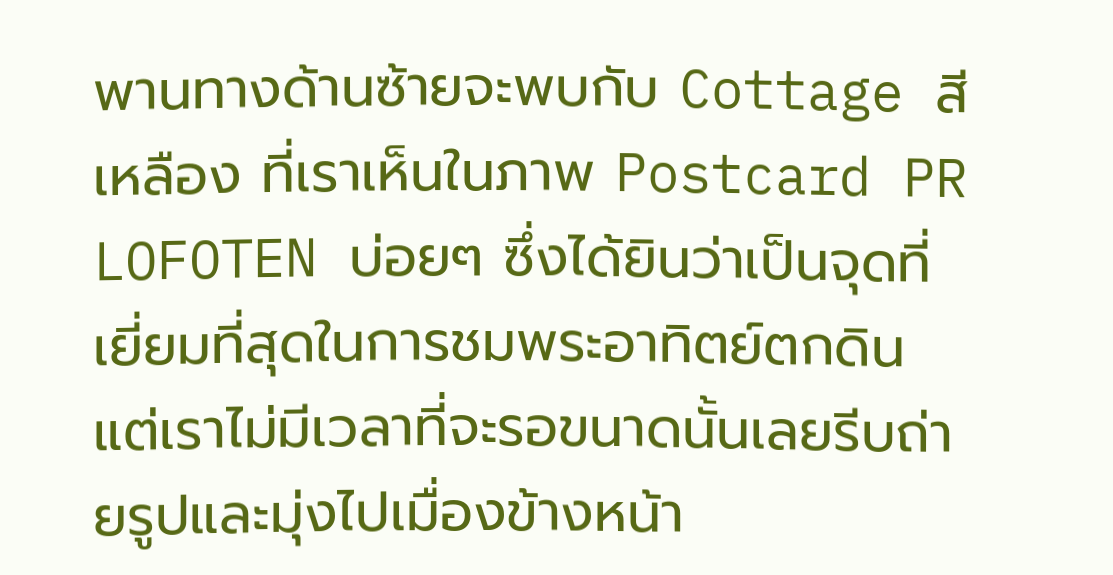พานทางด้านซ้ายจะพบกับ Cottage สีเหลือง ที่เราเห็นในภาพ Postcard PR LOFOTEN บ่อยๆ ซึ่งได้ยินว่าเป็นจุดที่เยี่ยมที่สุดในการชมพระอาทิตย์ตกดิน แต่เราไม่มีเวลาที่จะรอขนาดนั้นเลยรีบถ่ายรูปและมุ่งไปเมื่องข้างหน้า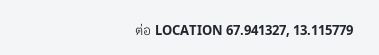ต่อ LOCATION 67.941327, 13.115779